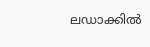ലഡാക്കിൽ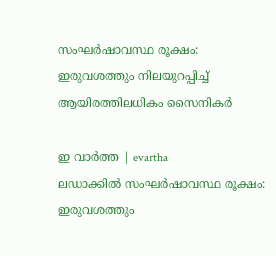സംഘർഷാവസ്ഥ രൂക്ഷം: ഇരുവശത്തും നിലയുറപ്പിച്ച് ആയിരത്തിലധികം സൈനികർ

ഇ വാർത്ത | evartha
ലഡാക്കിൽ സംഘർഷാവസ്ഥ രൂക്ഷം: ഇരുവശത്തും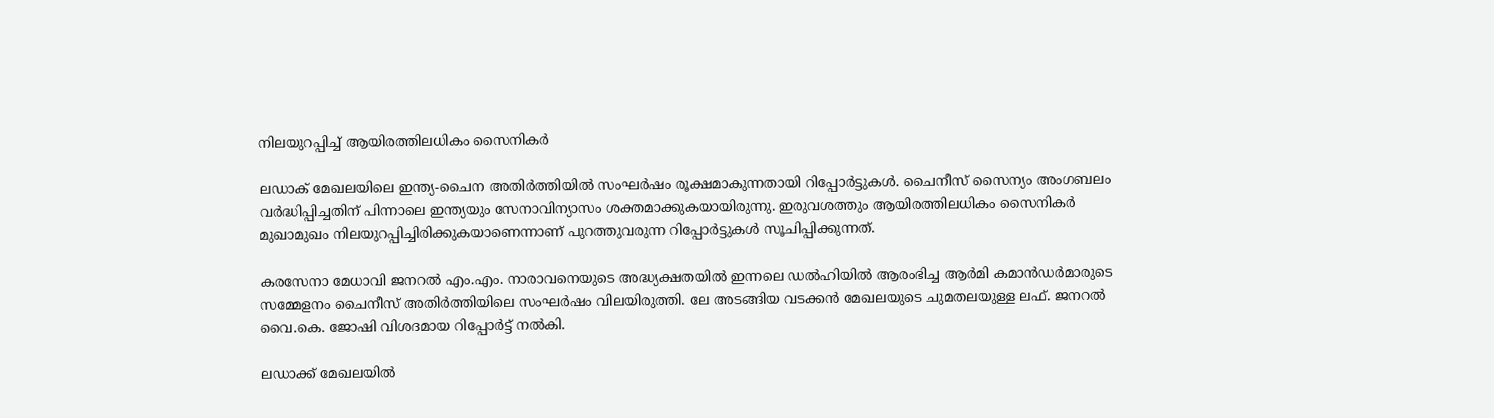നിലയുറപ്പിച്ച് ആയിരത്തിലധികം സൈനികർ

ലഡാക് മേഖലയിലെ ഇന്ത്യ-ചൈന അതിർത്തിയിൽ സംഘർഷം രൂക്ഷമാകുന്നതായി റിപ്പോർട്ടുകൾ. ചൈനീസ് സൈന്യം അംഗബലം വർദ്ധിപ്പിച്ചതിന് പിന്നാലെ ഇന്ത്യയും സേനാവിന്യാസം ശക്തമാക്കുകയായിരുന്നു. ഇരുവശത്തും ആയിരത്തിലധികം സൈനികർ മുഖാമുഖം നിലയുറപ്പിച്ചിരിക്കുകയാണെന്നാണ് പുറത്തുവരുന്ന റിപ്പോർട്ടുകൾ സൂചിപ്പിക്കുന്നത്.

കരസേനാ മേധാവി ജനറൽ എം.എം. നാരാവനെയുടെ അദ്ധ്യക്ഷതയിൽ ഇന്നലെ ഡൽഹിയിൽ ആരംഭിച്ച ആർമി കമാൻഡർമാരുടെ സമ്മേളനം ചൈനീസ് അതിർത്തിയിലെ സംഘർഷം വിലയിരുത്തി. ലേ അടങ്ങിയ വടക്കൻ മേഖലയുടെ ചുമതലയുള്ള ലഫ്. ജനറൽ വൈ.കെ. ജോഷി വിശദമായ റിപ്പോർട്ട് നൽകി.

ലഡാക്ക് മേഖലയിൽ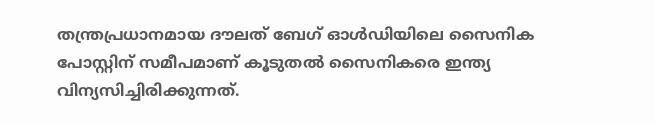തന്ത്രപ്രധാനമായ ദൗലത് ബേഗ് ഓൾഡിയിലെ സൈനിക പോസ്റ്റിന് സമീപമാണ് കൂടുതൽ സൈനികരെ ഇന്ത്യ വിന്യസിച്ചിരിക്കുന്നത്.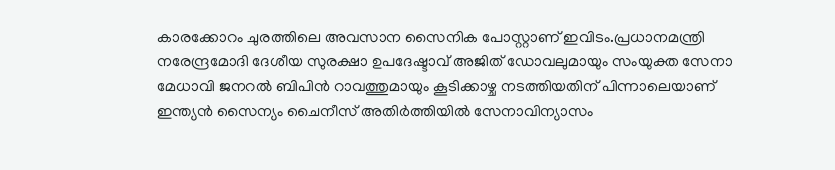കാരക്കോറം ചുരത്തിലെ അവസാന സൈനിക പോസ്റ്റാണ് ഇവിടം.പ്രധാനമന്ത്രി നരേന്ദ്രമോദി ദേശീയ സുരക്ഷാ ഉപദേഷ്ടാവ് അജിത് ഡോവലുമായും സംയുക്ത സേനാ മേധാവി ജനറൽ ബിപിൻ റാവത്തുമായും കൂടിക്കാഴ്ച നടത്തിയതിന് പിന്നാലെയാണ് ഇന്ത്യൻ സൈന്യം ചൈനീസ് അതിർത്തിയിൽ സേനാവിന്യാസം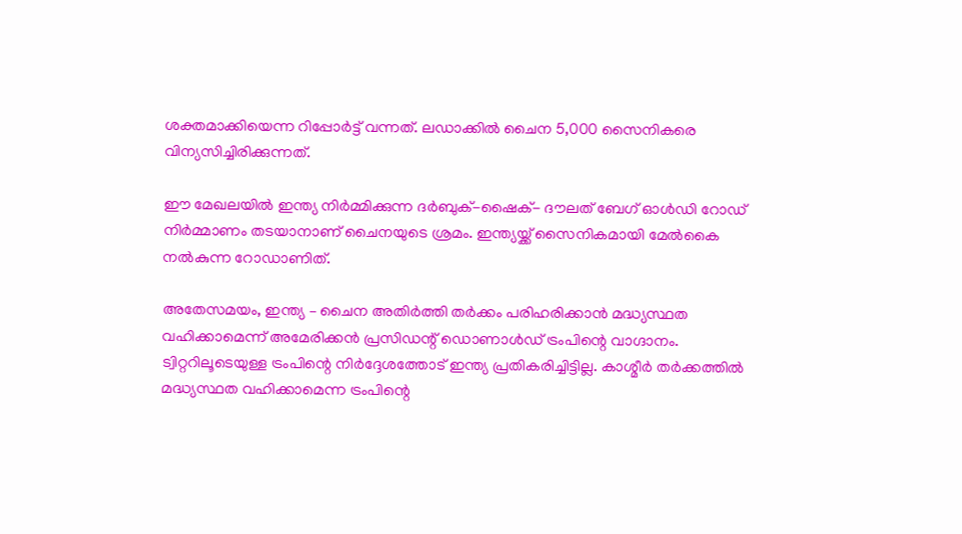ശക്തമാക്കിയെന്ന റിപ്പോർട്ട് വന്നത്. ലഡാക്കിൽ ചൈന 5,000 സൈനികരെ വിന്യസിച്ചിരിക്കുന്നത്.

ഈ മേഖലയിൽ ഇന്ത്യ നിർമ്മിക്കുന്ന ദർബുക്-ഷൈക്- ദൗലത് ബേഗ് ഓൾഡി റോഡ് നിർമ്മാണം തടയാനാണ് ചൈനയുടെ ശ്രമം. ഇന്ത്യയ്ക്ക് സൈനികമായി മേൽകൈ നൽകുന്ന റോഡാണിത്.

അതേസമയം, ഇന്ത്യ – ചൈന അതിർത്തി തർക്കം പരിഹരിക്കാൻ മദ്ധ്യസ്ഥത വഹിക്കാമെന്ന് അമേരിക്കൻ പ്രസിഡന്റ് ഡൊണാൾഡ് ട്രംപിന്റെ വാഗ്ദാനം. ട്വിറ്ററിലൂടെയുള്ള ട്രംപിന്റെ നിർദ്ദേശത്തോട് ഇന്ത്യ പ്രതികരിച്ചിട്ടില്ല. കാശ്മീർ തർക്കത്തിൽ മദ്ധ്യസ്ഥത വഹിക്കാമെന്ന ട്രംപിന്റെ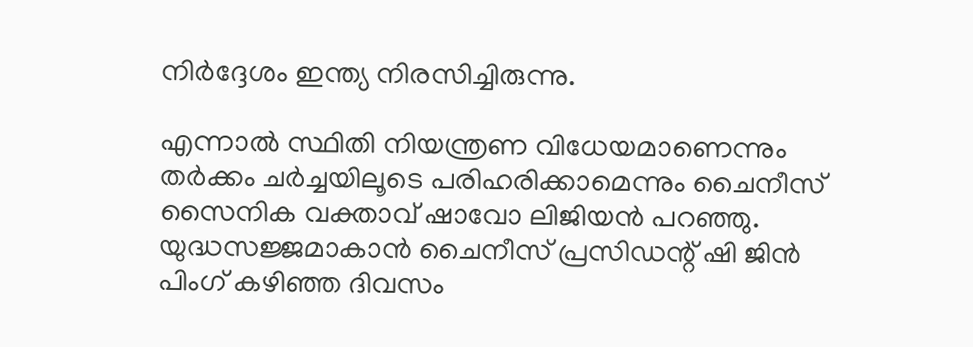നിർദ്ദേശം ഇന്ത്യ നിരസിച്ചിരുന്നു.

എന്നാൽ സ്ഥിതി നിയന്ത്രണ വിധേയമാണെന്നും തർക്കം ചർച്ചയിലൂടെ പരിഹരിക്കാമെന്നും ചൈനീസ് സൈനിക വക്താവ് ഷാവോ ലിജിയൻ പറഞ്ഞു. യുദ്ധസജ്ജമാകാൻ ചൈനീസ് പ്രസിഡന്റ് ഷി ജിൻ പിംഗ് കഴിഞ്ഞ ദിവസം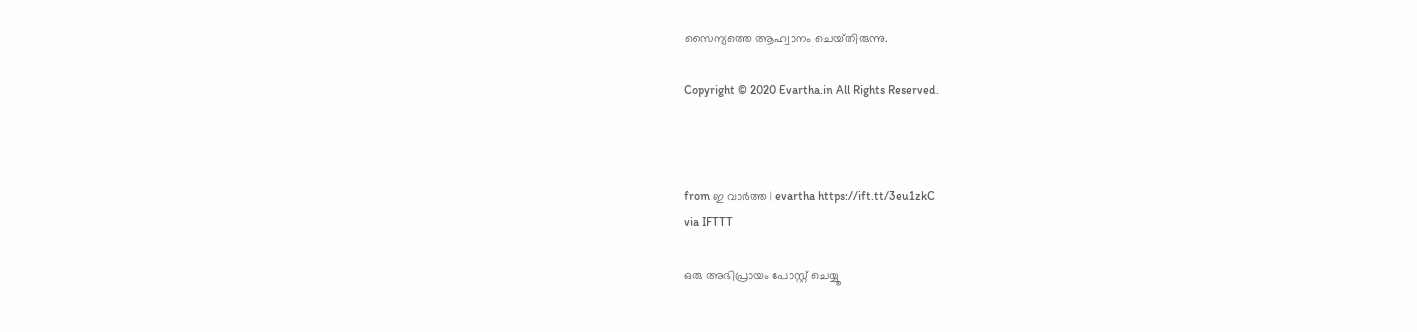സൈന്യത്തെ ആഹ്വാനം ചെയ്‌തിരുന്നു.

Copyright © 2020 Evartha.in All Rights Reserved.



from ഇ വാർത്ത | evartha https://ift.tt/3eu1zkC
via IFTTT

ഒരു അഭിപ്രായം പോസ്റ്റ് ചെയ്യൂ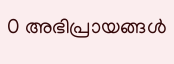0 അഭിപ്രായങ്ങള്‍